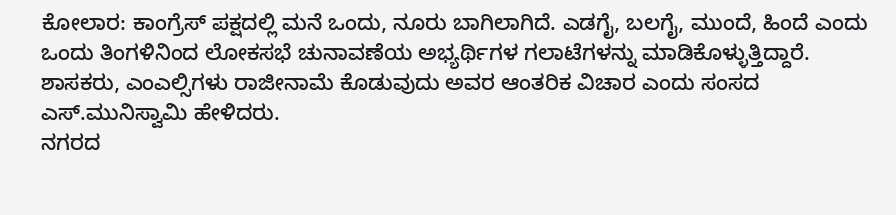ಕೋಲಾರ: ಕಾಂಗ್ರೆಸ್ ಪಕ್ಷದಲ್ಲಿ ಮನೆ ಒಂದು, ನೂರು ಬಾಗಿಲಾಗಿದೆ. ಎಡಗೈ, ಬಲಗೈ, ಮುಂದೆ, ಹಿಂದೆ ಎಂದು ಒಂದು ತಿಂಗಳಿನಿಂದ ಲೋಕಸಭೆ ಚುನಾವಣೆಯ ಅಭ್ಯರ್ಥಿಗಳ ಗಲಾಟೆಗಳನ್ನು ಮಾಡಿಕೊಳ್ಳುತ್ತಿದ್ದಾರೆ. ಶಾಸಕರು, ಎಂಎಲ್ಸಿಗಳು ರಾಜೀನಾಮೆ ಕೊಡುವುದು ಅವರ ಆಂತರಿಕ ವಿಚಾರ ಎಂದು ಸಂಸದ ಎಸ್.ಮುನಿಸ್ವಾಮಿ ಹೇಳಿದರು.
ನಗರದ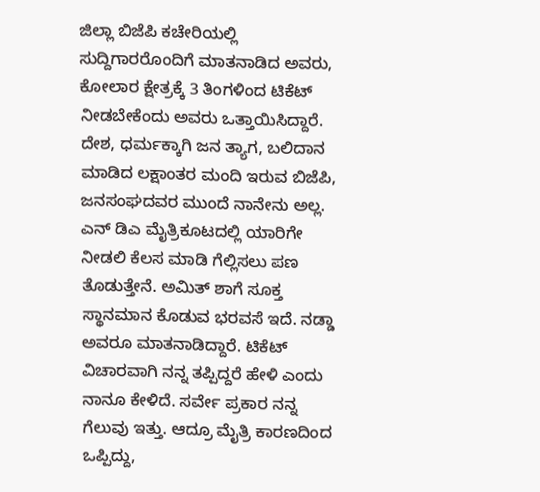ಜಿಲ್ಲಾ ಬಿಜೆಪಿ ಕಚೇರಿಯಲ್ಲಿ ಸುದ್ದಿಗಾರರೊಂದಿಗೆ ಮಾತನಾಡಿದ ಅವರು, ಕೋಲಾರ ಕ್ಷೇತ್ರಕ್ಕೆ 3 ತಿಂಗಳಿಂದ ಟಿಕೆಟ್ ನೀಡಬೇಕೆಂದು ಅವರು ಒತ್ತಾಯಿಸಿದ್ದಾರೆ.
ದೇಶ, ಧರ್ಮಕ್ಕಾಗಿ ಜನ ತ್ಯಾಗ, ಬಲಿದಾನ ಮಾಡಿದ ಲಕ್ಷಾಂತರ ಮಂದಿ ಇರುವ ಬಿಜೆಪಿ, ಜನಸಂಘದವರ ಮುಂದೆ ನಾನೇನು ಅಲ್ಲ. ಎನ್ ಡಿಎ ಮೈತ್ರಿಕೂಟದಲ್ಲಿ ಯಾರಿಗೇ ನೀಡಲಿ ಕೆಲಸ ಮಾಡಿ ಗೆಲ್ಲಿಸಲು ಪಣ ತೊಡುತ್ತೇನೆ. ಅಮಿತ್ ಶಾಗೆ ಸೂಕ್ತ ಸ್ಥಾನಮಾನ ಕೊಡುವ ಭರವಸೆ ಇದೆ. ನಡ್ಡಾ ಅವರೂ ಮಾತನಾಡಿದ್ದಾರೆ. ಟಿಕೆಟ್ ವಿಚಾರವಾಗಿ ನನ್ನ ತಪ್ಪಿದ್ದರೆ ಹೇಳಿ ಎಂದು ನಾನೂ ಕೇಳಿದೆ. ಸರ್ವೇ ಪ್ರಕಾರ ನನ್ನ ಗೆಲುವು ಇತ್ತು. ಆದ್ರೂ ಮೈತ್ರಿ ಕಾರಣದಿಂದ ಒಪ್ಪಿದ್ದು,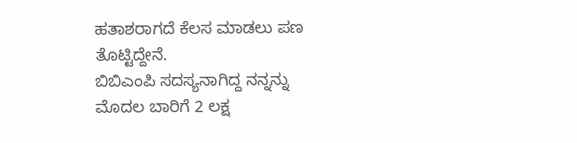ಹತಾಶರಾಗದೆ ಕೆಲಸ ಮಾಡಲು ಪಣ ತೊಟ್ಟಿದ್ದೇನೆ.
ಬಿಬಿಎಂಪಿ ಸದಸ್ಯನಾಗಿದ್ದ ನನ್ನನ್ನು ಮೊದಲ ಬಾರಿಗೆ 2 ಲಕ್ಷ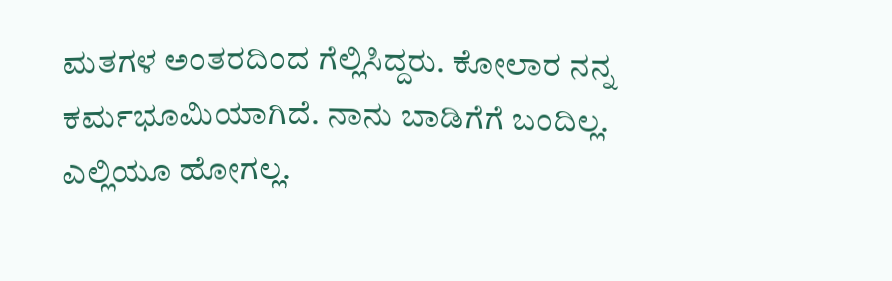ಮತಗಳ ಅಂತರದಿಂದ ಗೆಲ್ಲಿಸಿದ್ದರು. ಕೋಲಾರ ನನ್ನ ಕರ್ಮಭೂಮಿಯಾಗಿದೆ. ನಾನು ಬಾಡಿಗೆಗೆ ಬಂದಿಲ್ಲ. ಎಲ್ಲಿಯೂ ಹೋಗಲ್ಲ.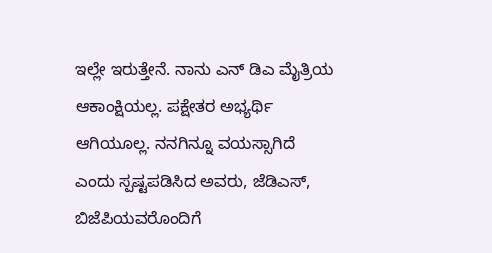ಇಲ್ಲೇ ಇರುತ್ತೇನೆ. ನಾನು ಎನ್ ಡಿಎ ಮೈತ್ರಿಯ ಆಕಾಂಕ್ಷಿಯಲ್ಲ. ಪಕ್ಷೇತರ ಅಭ್ಯರ್ಥಿ ಆಗಿಯೂಲ್ಲ. ನನಗಿನ್ನೂ ವಯಸ್ಸಾಗಿದೆ ಎಂದು ಸ್ಪಷ್ಟಪಡಿಸಿದ ಅವರು, ಜೆಡಿಎಸ್, ಬಿಜೆಪಿಯವರೊಂದಿಗೆ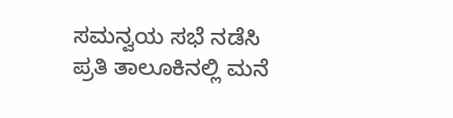ಸಮನ್ವಯ ಸಭೆ ನಡೆಸಿ ಪ್ರತಿ ತಾಲೂಕಿನಲ್ಲಿ ಮನೆ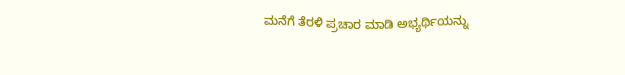ಮನೆಗೆ ತೆರಳಿ ಪ್ರಚಾರ ಮಾಡಿ ಅಭ್ಯರ್ಥಿಯನ್ನು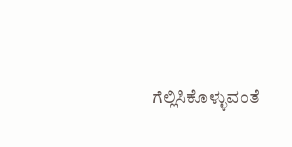ಗೆಲ್ಲಿಸಿಕೊಳ್ಳುವಂತೆ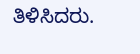ತಿಳಿಸಿದರು.